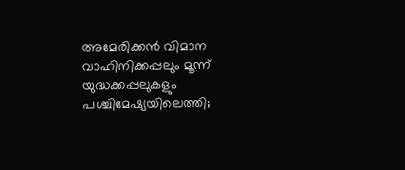അമേരിക്കന്‍ വിമാന വാഹിനിക്കപ്പലും മൂന്ന് യുദ്ധക്കപ്പലുകളും പശ്ചിമേഷ്യയിലെത്തി;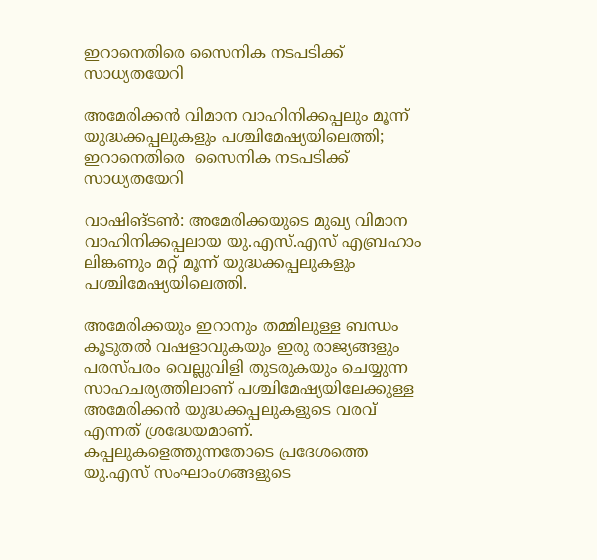ഇറാനെതിരെ സൈനിക നടപടിക്ക് സാധ്യതയേറി

അമേരിക്കന്‍ വിമാന വാഹിനിക്കപ്പലും മൂന്ന് യുദ്ധക്കപ്പലുകളും പശ്ചിമേഷ്യയിലെത്തി; ഇറാനെതിരെ  സൈനിക നടപടിക്ക് സാധ്യതയേറി

വാഷിങ്ടണ്‍: അമേരിക്കയുടെ മുഖ്യ വിമാന വാഹിനിക്കപ്പലായ യു.എസ്.എസ് എബ്രഹാം ലിങ്കണും മറ്റ് മൂന്ന് യുദ്ധക്കപ്പലുകളും പശ്ചിമേഷ്യയിലെത്തി.

അമേരിക്കയും ഇറാനും തമ്മിലുള്ള ബന്ധം കൂടുതല്‍ വഷളാവുകയും ഇരു രാജ്യങ്ങളും പരസ്പരം വെല്ലുവിളി തുടരുകയും ചെയ്യുന്ന സാഹചര്യത്തിലാണ് പശ്ചിമേഷ്യയിലേക്കുള്ള അമേരിക്കന്‍ യുദ്ധക്കപ്പലുകളുടെ വരവ് എന്നത് ശ്രദ്ധേയമാണ്. കപ്പലുകളെത്തുന്നതോടെ പ്രദേശത്തെ യു.എസ് സംഘാംഗങ്ങളുടെ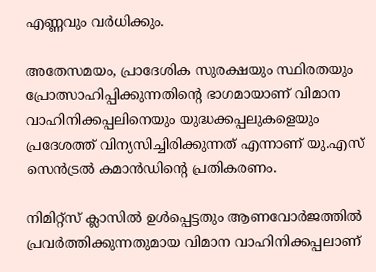എണ്ണവും വര്‍ധിക്കും.

അതേസമയം, പ്രാദേശിക സുരക്ഷയും സ്ഥിരതയും പ്രോത്സാഹിപ്പിക്കുന്നതിന്റെ ഭാഗമായാണ് വിമാന വാഹിനിക്കപ്പലിനെയും യുദ്ധക്കപ്പലുകളെയും പ്രദേശത്ത് വിന്യസിച്ചിരിക്കുന്നത് എന്നാണ് യു.എസ് സെന്‍ട്രല്‍ കമാന്‍ഡിന്റെ പ്രതികരണം.

നിമിറ്റ്സ് ക്ലാസില്‍ ഉള്‍പ്പെട്ടതും ആണവോര്‍ജത്തില്‍ പ്രവര്‍ത്തിക്കുന്നതുമായ വിമാന വാഹിനിക്കപ്പലാണ്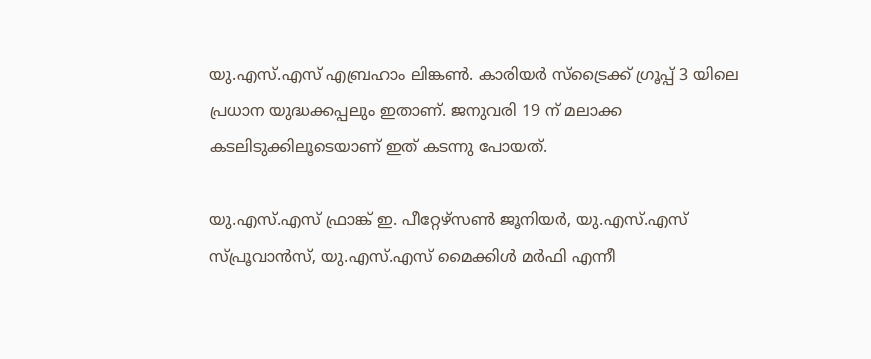യു.എസ്.എസ് എബ്രഹാം ലിങ്കണ്‍. കാരിയര്‍ സ്ട്രൈക്ക് ഗ്രൂപ്പ് 3 യിലെ പ്രധാന യുദ്ധക്കപ്പലും ഇതാണ്. ജനുവരി 19 ന് മലാക്ക കടലിടുക്കിലൂടെയാണ് ഇത് കടന്നു പോയത്.

യു.എസ്.എസ് ഫ്രാങ്ക് ഇ. പീറ്റേഴ്സണ്‍ ജൂനിയര്‍, യു.എസ്.എസ് സ്പ്രൂവാന്‍സ്, യു.എസ്.എസ് മൈക്കിള്‍ മര്‍ഫി എന്നീ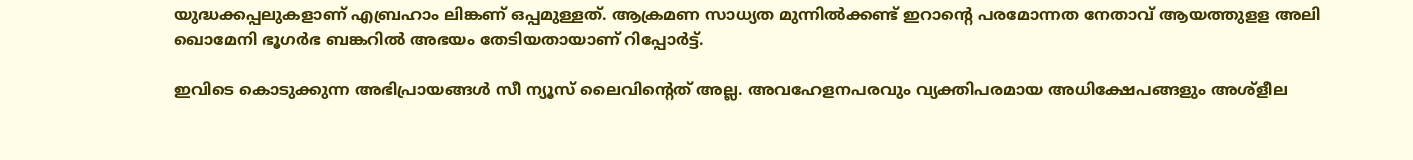യുദ്ധക്കപ്പലുകളാണ് എബ്രഹാം ലിങ്കണ് ഒപ്പമുള്ളത്. ആക്രമണ സാധ്യത മുന്നില്‍ക്കണ്ട് ഇറാന്റെ പരമോന്നത നേതാവ് ആയത്തുളള അലി ഖൊമേനി ഭൂഗര്‍ഭ ബങ്കറില്‍ അഭയം തേടിയതായാണ് റിപ്പോര്‍ട്ട്.

ഇവിടെ കൊടുക്കുന്ന അഭിപ്രായങ്ങള്‍ സീ ന്യൂസ് ലൈവിന്റെത് അല്ല. അവഹേളനപരവും വ്യക്തിപരമായ അധിക്ഷേപങ്ങളും അശ്‌ളീല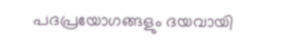പദപ്രയോഗങ്ങളും ദയവായി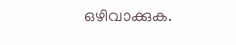ഒഴിവാക്കുക.